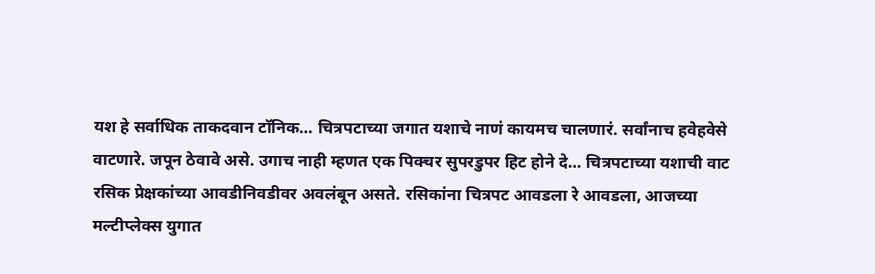यश हे सर्वाधिक ताकदवान टॉनिक… चित्रपटाच्या जगात यशाचे नाणं कायमच चालणारं. सर्वांनाच हवेहवेसे वाटणारे. जपून ठेवावे असे. उगाच नाही म्हणत एक पिक्चर सुपरडुपर हिट होने दे… चित्रपटाच्या यशाची वाट रसिक प्रेक्षकांच्या आवडीनिवडीवर अवलंबून असते. रसिकांना चित्रपट आवडला रे आवडला, आजच्या मल्टीप्लेक्स युगात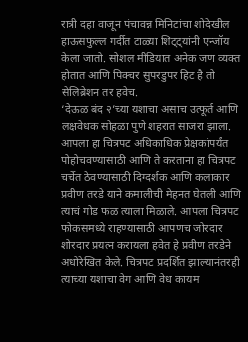रात्री दहा वाजून पंचावन्न मिनिटांचा शोदेखील हाऊसफुल्ल गर्दीत टाळ्या शिट्ट्यांनी एन्जॉय
केला जातो. सोशल मीडियात अनेक जण व्यक्त होतात आणि पिक्चर सुपरडुपर हिट है तो सेलिब्रेशन तर हवेच.
‘देऊळ बंद २’च्या यशाचा असाच उत्फूर्त आणि लक्षवेधक सोहळा पुणे शहरात साजरा झाला. आपला हा चित्रपट अधिकाधिक प्रेक्षकांपर्यंत पोहोचवण्यासाठी आणि ते करताना हा चित्रपट चर्चेत ठेवण्यासाठी दिग्दर्शक आणि कलाकार प्रवीण तरडे याने कमालीची मेहनत घेतली आणि त्याचं गोड फळ त्याला मिळाले. आपला चित्रपट फोकसमध्ये राहण्यासाठी आपणच जोरदार शोरदार प्रयत्न करायला हवेत हे प्रवीण तरडेने अधोरेखित केले. चित्रपट प्रदर्शित झाल्यानंतरही त्याच्या यशाचा वेग आणि वेध कायम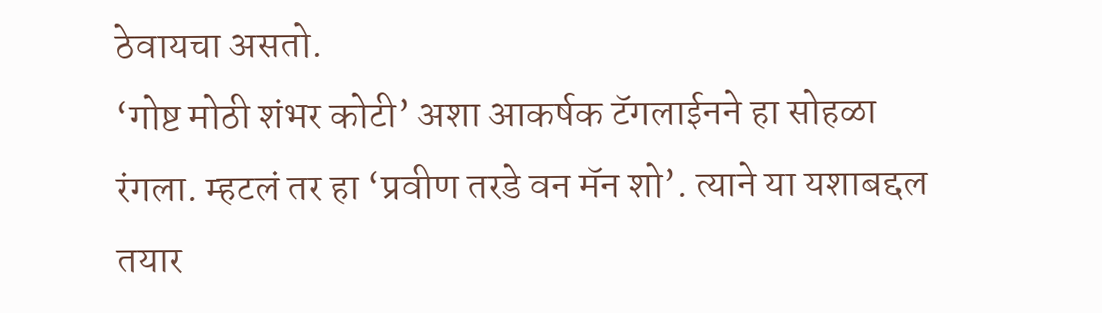ठेवायचा असतो.
‘गोष्ट मोठी शंभर कोटी’ अशा आकर्षक टॅगलाईनने हा सोहळा रंगला. म्हटलं तर हा ‘प्रवीण तरडे वन मॅन शो’. त्याने या यशाबद्दल तयार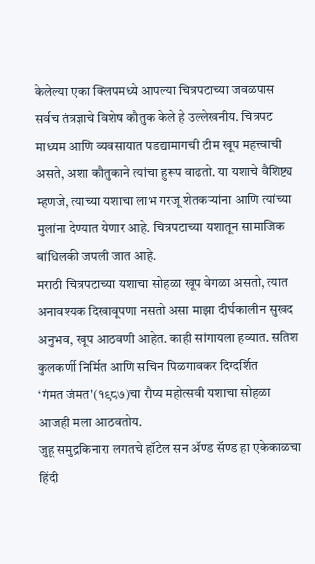केलेल्या एका क्लिपमध्ये आपल्या चित्रपटाच्या जवळपास सर्वच तंत्रज्ञाचे विशेष कौतुक केले हे उल्लेखनीय. चित्रपट माध्यम आणि व्यवसायात पडद्यामागची टीम खूप महत्त्वाची असते, अशा कौतुकाने त्यांचा हुरूप वाढतो. या यशाचे वैशिष्ट्य म्हणजे, त्याच्या यशाचा लाभ गरजू शेतकऱ्यांना आणि त्यांच्या मुलांना देण्यात येणार आहे. चित्रपटाच्या यशातून सामाजिक बांधिलकी जपली जात आहे.
मराठी चित्रपटाच्या यशाचा सोहळा खूप वेगळा असतो, त्यात अनावश्यक दिखावूपणा नसतो असा माझा दीर्घकालीन सुखद अनुभव, खूप आठवणी आहेत. काही सांगायला हव्यात. सतिश कुलकर्णी निर्मित आणि सचिन पिळगावकर दिग्दर्शित
‘गंमत जंमत'(१९८७)चा रौप्य महोत्सवी यशाचा सोहळा आजही मला आठवतोय.
जुहू समुद्रकिनारा लगतचे हॉटेल सन ॲण्ड सॅण्ड हा एकेकाळचा हिंदी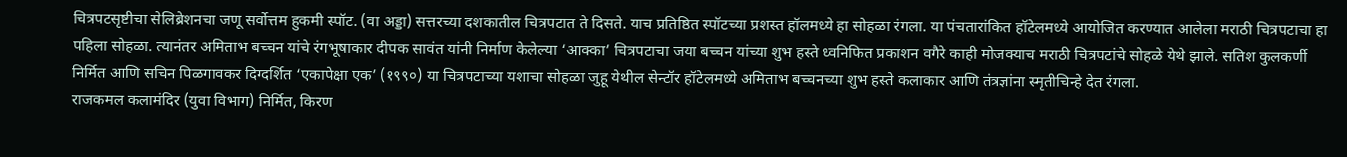चित्रपटसृष्टीचा सेलिब्रेशनचा जणू सर्वोत्तम हुकमी स्पॉट. (वा अड्डा) सत्तरच्या दशकातील चित्रपटात ते दिसते. याच प्रतिष्ठित स्पॉटच्या प्रशस्त हॉलमध्ये हा सोहळा रंगला. या पंचतारांकित हॉटेलमध्ये आयोजित करण्यात आलेला मराठी चित्रपटाचा हा पहिला सोहळा. त्यानंतर अमिताभ बच्चन यांचे रंगभूषाकार दीपक सावंत यांनी निर्माण केलेल्या ‘आक्का’ चित्रपटाचा जया बच्चन यांच्या शुभ हस्ते ध्वनिफित प्रकाशन वगैरे काही मोजक्याच मराठी चित्रपटांचे सोहळे येथे झाले. सतिश कुलकर्णी निर्मित आणि सचिन पिळगावकर दिग्दर्शित ‘एकापेक्षा एक’ (१९९०) या चित्रपटाच्या यशाचा सोहळा जुहू येथील सेन्टॉर हॉटेलमध्ये अमिताभ बच्चनच्या शुभ हस्ते कलाकार आणि तंत्रज्ञांना स्मृतीचिन्हे देत रंगला.
राजकमल कलामंदिर (युवा विभाग) निर्मित, किरण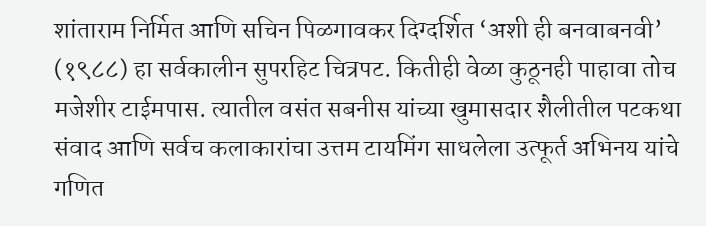शांताराम निर्मित आणि सचिन पिळगावकर दिग्दर्शित ‘अशी ही बनवाबनवी’ (१९८८) हा सर्वकालीन सुपरहिट चित्रपट. कितीही वेळा कुठूनही पाहावा तोच मजेशीर टाईमपास. त्यातील वसंत सबनीस यांच्या खुमासदार शैलीतील पटकथा संवाद आणि सर्वच कलाकारांचा उत्तम टायमिंग साधलेला उत्फूर्त अभिनय यांचे गणित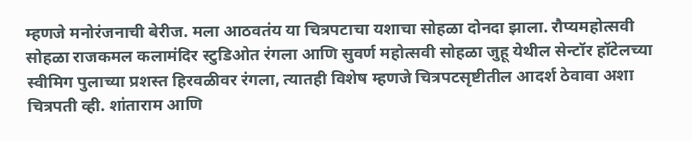म्हणजे मनोरंजनाची बेरीज. मला आठवतंय या चित्रपटाचा यशाचा सोहळा दोनदा झाला. रौप्यमहोत्सवी सोहळा राजकमल कलामंदिर स्टुडिओत रंगला आणि सुवर्ण महोत्सवी सोहळा जुहू येथील सेन्टॉर हॉटेलच्या स्वीमिग पुलाच्या प्रशस्त हिरवळीवर रंगला, त्यातही विशेष म्हणजे चित्रपटसृष्टीतील आदर्श ठेवावा अशा चित्रपती व्ही. शांताराम आणि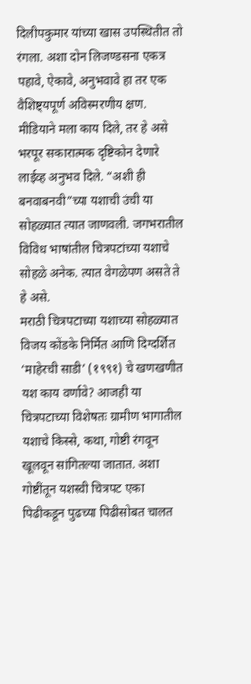दिलीपकुमार यांच्या खास उपस्थितीत तो रंगला. अशा दोन लिजण्डसना एकत्र पहावे, ऐकावे, अनुभवावे हा तर एक वैशिष्ट्यपूर्ण अविस्मरणीय क्षण. मीडियाने मला काय दिले, तर हे असे भरपूर सकारात्मक दृष्टिकोन देणारे लाईव्ह अनुभव दिले. “अशी ही बनवाबनवी”च्या यशाची उंची या सोहळ्यात त्यात जाणवली. जगभरातील विविध भाषांतील चित्रपटांच्या यशाचे सोहळे अनेक. त्यात वेगळेपण असते ते हे असे.
मराठी चित्रपटाच्या यशाच्या सोहळ्यात विजय कोंडके निर्मित आणि दिग्दर्शित ‘माहेरची साडी’ (१९९१) चे खणखणीत यश काय वर्णावे? आजही या चित्रपटाच्या विशेषतः ग्रामीण भागातील यशाचे किस्से, कथा, गोष्टी रंगवून खूलवून सांगितल्या जातात. अशा गोष्टींतून यशस्वी चित्रपट एका पिढीकडून पुढच्या पिढीसोबत चालत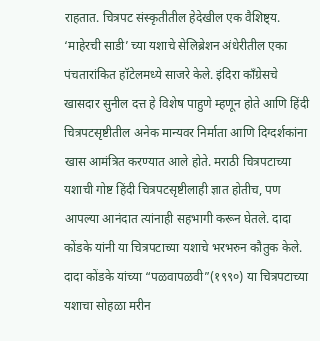राहतात. चित्रपट संस्कृतीतील हेदेखील एक वैशिष्ट्य. ‘माहेरची साडी’ च्या यशाचे सेलिब्रेशन अंधेरीतील एका पंचतारांकित हॉटेलमध्ये साजरे केले. इंदिरा काँग्रेसचे खासदार सुनील दत्त हे विशेष पाहुणे म्हणून होते आणि हिंदी चित्रपटसृष्टीतील अनेक मान्यवर निर्माता आणि दिग्दर्शकांना खास आमंत्रित करण्यात आले होते. मराठी चित्रपटाच्या यशाची गोष्ट हिंदी चित्रपटसृष्टीलाही ज्ञात होतीच, पण आपल्या आनंदात त्यांनाही सहभागी करून घेतले. दादा कोंडके यांनी या चित्रपटाच्या यशाचे भरभरुन कौतुक केले.
दादा कोंडके यांच्या “पळवापळवी”(१९९०) या चित्रपटाच्या यशाचा सोहळा मरीन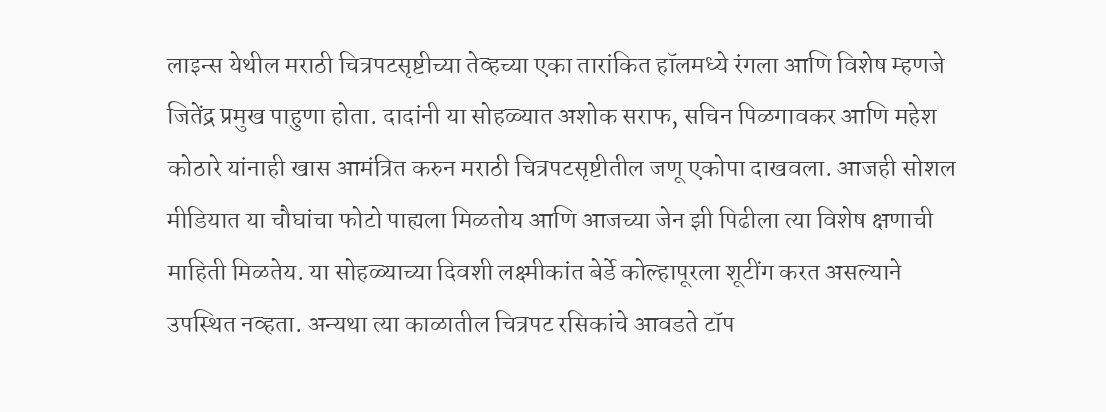लाइन्स येथील मराठी चित्रपटसृष्टीच्या तेव्हच्या एका तारांकित हॉलमध्ये रंगला आणि विशेष म्हणजे जितेंद्र प्रमुख पाहुणा होता. दादांनी या सोहळ्यात अशोक सराफ, सचिन पिळगावकर आणि महेश कोठारे यांनाही खास आमंत्रित करुन मराठी चित्रपटसृष्टीतील जणू एकोपा दाखवला. आजही सोशल मीडियात या चौघांचा फोटो पाह्यला मिळतोय आणि आजच्या जेन झी पिढीला त्या विशेष क्षणाची माहिती मिळतेय. या सोहळ्याच्या दिवशी लक्ष्मीकांत बेर्डे कोल्हापूरला शूटींग करत असल्याने उपस्थित नव्हता. अन्यथा त्या काळातील चित्रपट रसिकांचे आवडते टॉप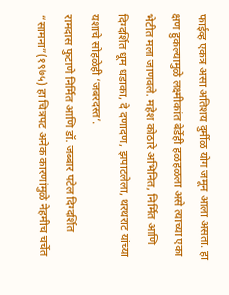फाईव्ह एकत्र असा अतिशय दुर्मीळ योग जमून आला असता. हा क्षण हुकल्यामुळे लक्ष्मीकांत बेर्डेही हळहळला असे त्याच्या एका भेटीत मला जाणवले. महेश कोठारे अभिनित, निर्मित आणि दिग्दर्शित धूम धडाका, दे दणादण, झपाटलेला, थरथराट यांच्या यशाचे सोहळेही ‘जबरदस्त’.
रामदास फुटाणे निर्मित आणि डॉ. जब्बार पटेल दिग्दर्शित “सामना”(१९७५) हा चित्रपट अनेक कारणांमुळे नेहमीच चर्चेत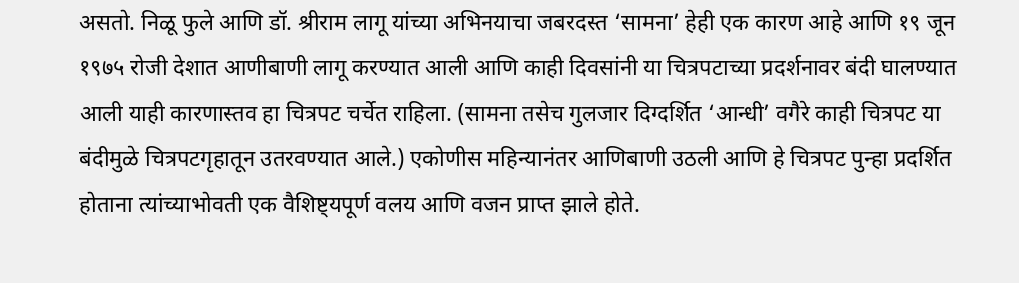असतो. निळू फुले आणि डॉ. श्रीराम लागू यांच्या अभिनयाचा जबरदस्त ‘सामना’ हेही एक कारण आहे आणि १९ जून १९७५ रोजी देशात आणीबाणी लागू करण्यात आली आणि काही दिवसांनी या चित्रपटाच्या प्रदर्शनावर बंदी घालण्यात आली याही कारणास्तव हा चित्रपट चर्चेत राहिला. (सामना तसेच गुलजार दिग्दर्शित ‘आन्धी’ वगैरे काही चित्रपट या बंदीमुळे चित्रपटगृहातून उतरवण्यात आले.) एकोणीस महिन्यानंतर आणिबाणी उठली आणि हे चित्रपट पुन्हा प्रदर्शित होताना त्यांच्याभोवती एक वैशिष्ट्यपूर्ण वलय आणि वजन प्राप्त झाले होते.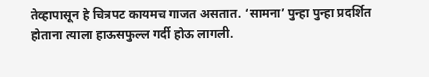तेव्हापासून हे चित्रपट कायमच गाजत असतात. ‘सामना’ पुन्हा पुन्हा प्रदर्शित होताना त्याला हाऊसफुल्ल गर्दी होऊ लागली.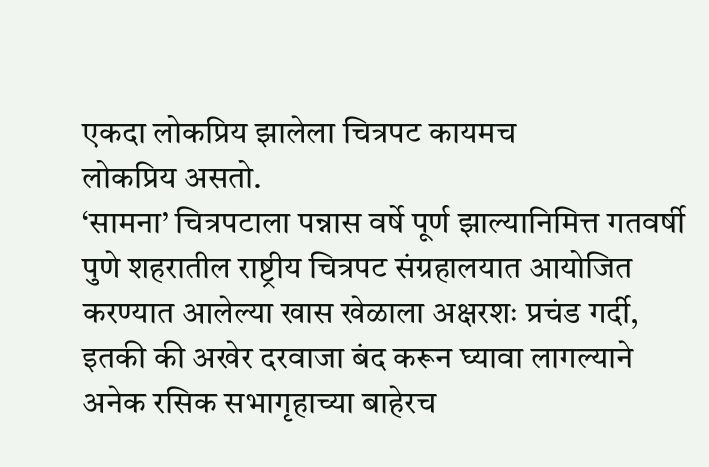एकदा लोकप्रिय झालेला चित्रपट कायमच
लोकप्रिय असतो.
‘सामना’ चित्रपटाला पन्नास वर्षे पूर्ण झाल्यानिमित्त गतवर्षी पुणे शहरातील राष्ट्रीय चित्रपट संग्रहालयात आयोजित करण्यात आलेल्या खास खेळाला अक्षरशः प्रचंड गर्दी, इतकी की अखेर दरवाजा बंद करून घ्यावा लागल्याने अनेक रसिक सभागृहाच्या बाहेरच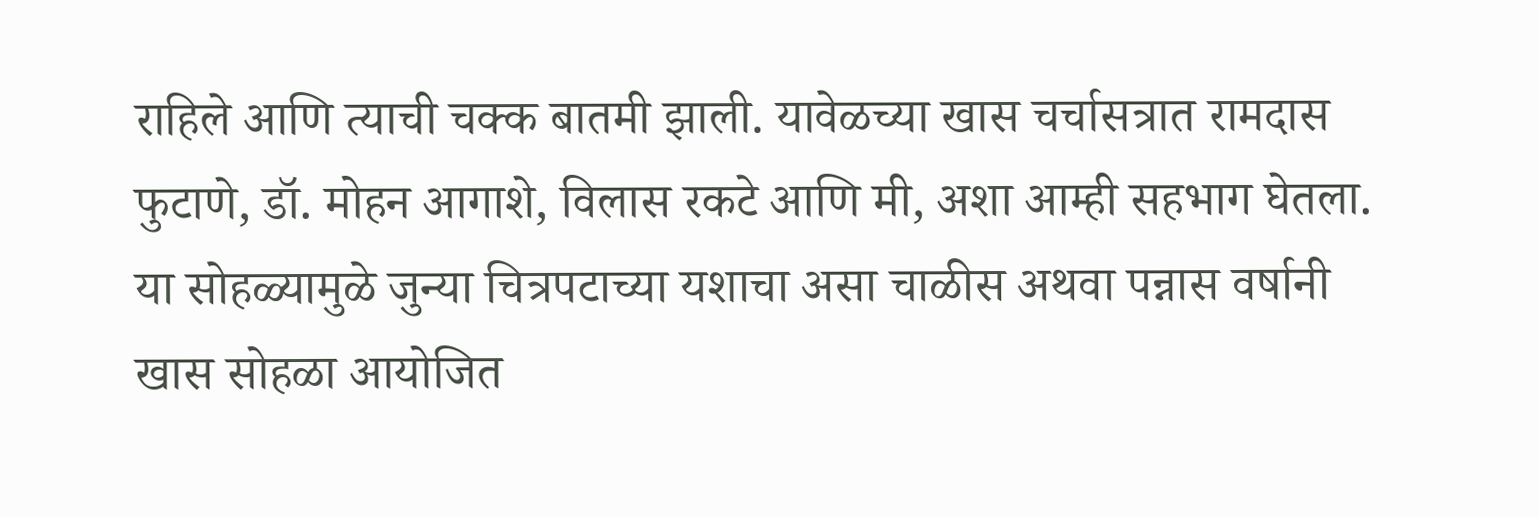राहिले आणि त्याची चक्क बातमी झाली. यावेळच्या खास चर्चासत्रात रामदास फुटाणे, डॉ. मोहन आगाशे, विलास रकटे आणि मी, अशा आम्ही सहभाग घेतला. या सोहळ्यामुळे जुन्या चित्रपटाच्या यशाचा असा चाळीस अथवा पन्नास वर्षानी खास सोहळा आयोजित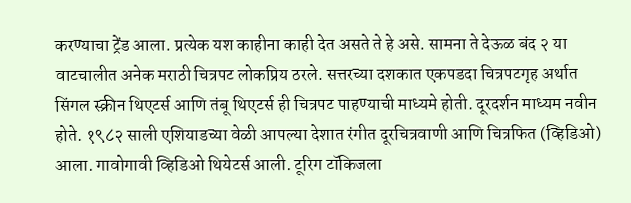करण्याचा ट्रेंड आला. प्रत्येक यश काहीना काही देत असते ते हे असे. सामना ते देऊळ बंद २ या वाटचालीत अनेक मराठी चित्रपट लोकप्रिय ठरले. सत्तरच्या दशकात एकपडदा चित्रपटगृह अर्थात सिंगल स्क्रीन थिएटर्स आणि तंबू थिएटर्स ही चित्रपट पाहण्याची माध्यमे होती. दूरदर्शन माध्यम नवीन होते. १९८२ साली एशियाडच्या वेळी आपल्या देशात रंगीत दूरचित्रवाणी आणि चित्रफित (व्हिडिओ) आला. गावोगावी व्हिडिओ थियेटर्स आली. टूरिग टॉकिजला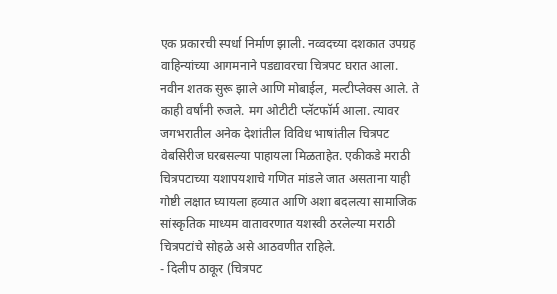एक प्रकारची स्पर्धा निर्माण झाली. नव्वदच्या दशकात उपग्रह वाहिन्यांच्या आगमनाने पडद्यावरचा चित्रपट घरात आला. नवीन शतक सुरू झाले आणि मोबाईल, मल्टीप्लेक्स आले. ते काही वर्षांनी रुजले. मग ओटीटी प्लॅटफॉर्म आला. त्यावर जगभरातील अनेक देशांतील विविध भाषांतील चित्रपट वेबसिरीज घरबसल्या पाहायला मिळताहेत. एकीकडे मराठी चित्रपटाच्या यशापयशाचे गणित मांडले जात असताना याही गोष्टी लक्षात घ्यायला हव्यात आणि अशा बदलत्या सामाजिक सांस्कृतिक माध्यम वातावरणात यशस्वी ठरलेल्या मराठी चित्रपटांचे सोहळे असे आठवणीत राहिले.
- दिलीप ठाकूर (चित्रपट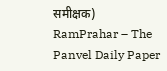समीक्षक)
RamPrahar – The Panvel Daily Paper